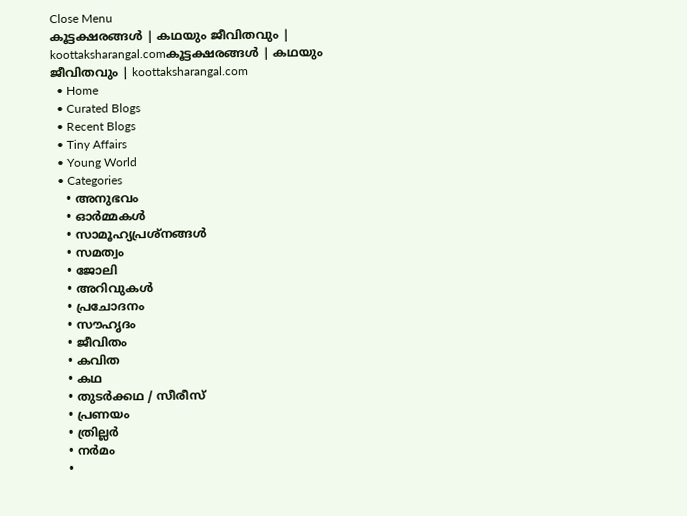Close Menu
കൂട്ടക്ഷരങ്ങൾ | കഥയും ജീവിതവും | koottaksharangal.comകൂട്ടക്ഷരങ്ങൾ | കഥയും ജീവിതവും | koottaksharangal.com
  • Home
  • Curated Blogs
  • Recent Blogs
  • Tiny Affairs
  • Young World
  • Categories
    • അനുഭവം
    • ഓർമ്മകൾ
    • സാമൂഹ്യപ്രശ്നങ്ങൾ
    • സമത്വം
    • ജോലി
    • അറിവുകൾ
    • പ്രചോദനം
    • സൗഹൃദം
    • ജീവിതം
    • കവിത
    • കഥ
    • തുടർക്കഥ / സീരീസ്
    • പ്രണയം
    • ത്രില്ലർ
    • നര്‍മം
    •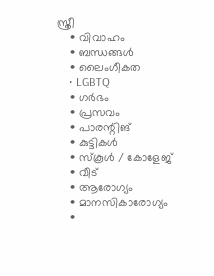സ്ത്രീ
    • വിവാഹം
    • ബന്ധങ്ങൾ
    • ലൈംഗീകത
    • LGBTQ
    • ഗർഭം
    • പ്രസവം
    • പാരന്റിങ്
    • കുട്ടികൾ
    • സ്‌കൂൾ / കോളേജ്
    • വീട്
    • ആരോഗ്യം
    • മാനസികാരോഗ്യം
    •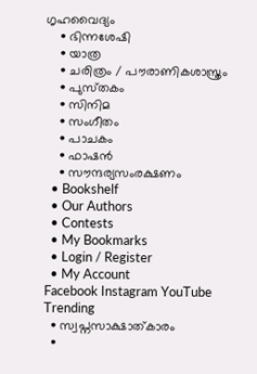ഗൃഹവൈദ്യം
    • ഭിന്നശേഷി
    • യാത്ര
    • ചരിത്രം / പൗരാണികശാസ്ത്രം
    • പുസ്‌തകം
    • സിനിമ
    • സംഗീതം
    • പാചകം
    • ഫാഷൻ
    • സൗന്ദര്യസംരക്ഷണം
  • Bookshelf
  • Our Authors
  • Contests
  • My Bookmarks
  • Login / Register
  • My Account
Facebook Instagram YouTube
Trending
  • സ്വപ്നസാക്ഷാത്കാരം
  •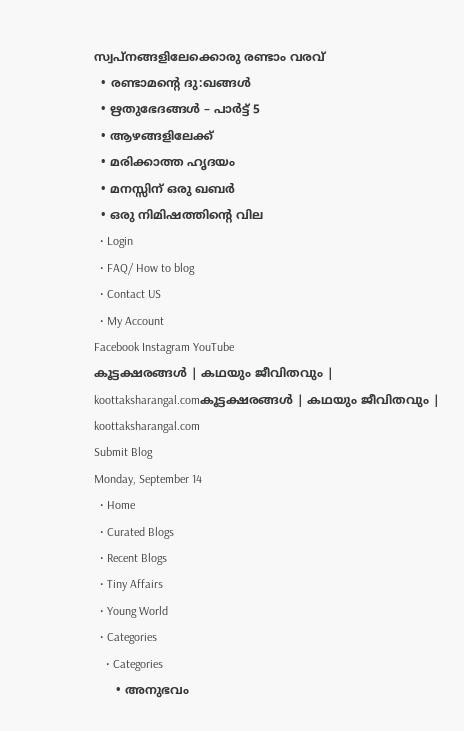സ്വപ്നങ്ങളിലേക്കൊരു രണ്ടാം വരവ്
  • രണ്ടാമന്റെ ദു:ഖങ്ങൾ
  • ഋതുഭേദങ്ങൾ – പാർട്ട്‌ 5
  • ആഴങ്ങളിലേക്ക്
  • മരിക്കാത്ത ഹൃദയം
  • മനസ്സിന് ഒരു ഖബർ
  • ഒരു നിമിഷത്തിൻ്റെ വില
  • Login
  • FAQ/ How to blog
  • Contact US
  • My Account
Facebook Instagram YouTube
കൂട്ടക്ഷരങ്ങൾ | കഥയും ജീവിതവും | koottaksharangal.comകൂട്ടക്ഷരങ്ങൾ | കഥയും ജീവിതവും | koottaksharangal.com
Submit Blog
Monday, September 14
  • Home
  • Curated Blogs
  • Recent Blogs
  • Tiny Affairs
  • Young World
  • Categories
    • Categories
      • അനുഭവം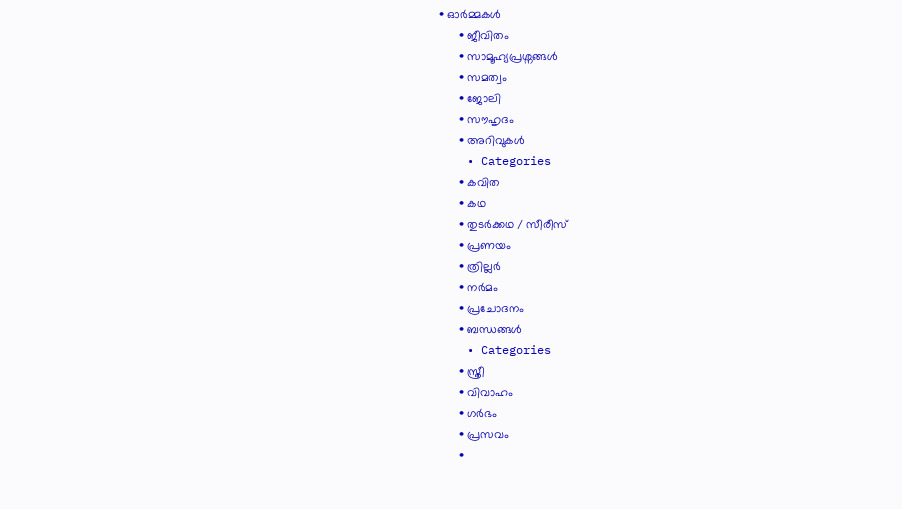• ഓർമ്മകൾ
      • ജീവിതം
      • സാമൂഹ്യപ്രശ്നങ്ങൾ
      • സമത്വം
      • ജോലി
      • സൗഹൃദം
      • അറിവുകൾ
    • Categories
      • കവിത
      • കഥ
      • തുടർക്കഥ / സീരീസ്
      • പ്രണയം
      • ത്രില്ലർ
      • നര്‍മം
      • പ്രചോദനം
      • ബന്ധങ്ങൾ
    • Categories
      • സ്ത്രീ
      • വിവാഹം
      • ഗർഭം
      • പ്രസവം
      •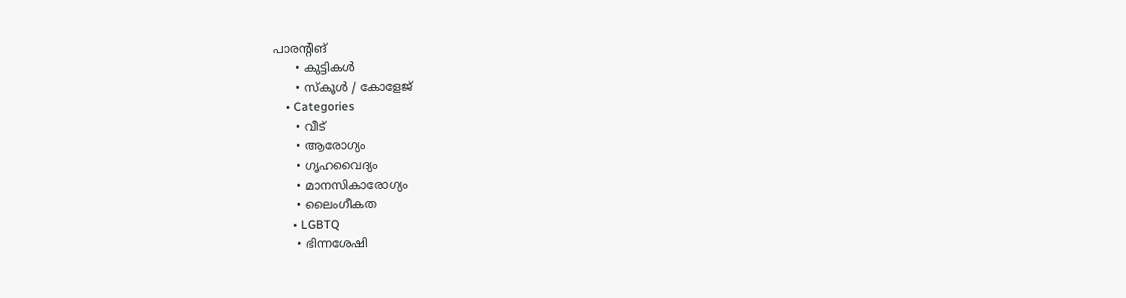പാരന്റിങ്
      • കുട്ടികൾ
      • സ്‌കൂൾ / കോളേജ്
    • Categories
      • വീട്
      • ആരോഗ്യം
      • ഗൃഹവൈദ്യം
      • മാനസികാരോഗ്യം
      • ലൈംഗീകത
      • LGBTQ
      • ഭിന്നശേഷി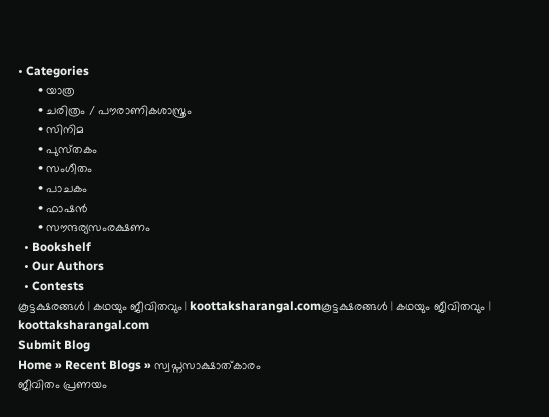• Categories
      • യാത്ര
      • ചരിത്രം / പൗരാണികശാസ്ത്രം
      • സിനിമ
      • പുസ്‌തകം
      • സംഗീതം
      • പാചകം
      • ഫാഷൻ
      • സൗന്ദര്യസംരക്ഷണം
  • Bookshelf
  • Our Authors
  • Contests
കൂട്ടക്ഷരങ്ങൾ | കഥയും ജീവിതവും | koottaksharangal.comകൂട്ടക്ഷരങ്ങൾ | കഥയും ജീവിതവും | koottaksharangal.com
Submit Blog
Home » Recent Blogs » സ്വപ്നസാക്ഷാത്കാരം
ജീവിതം പ്രണയം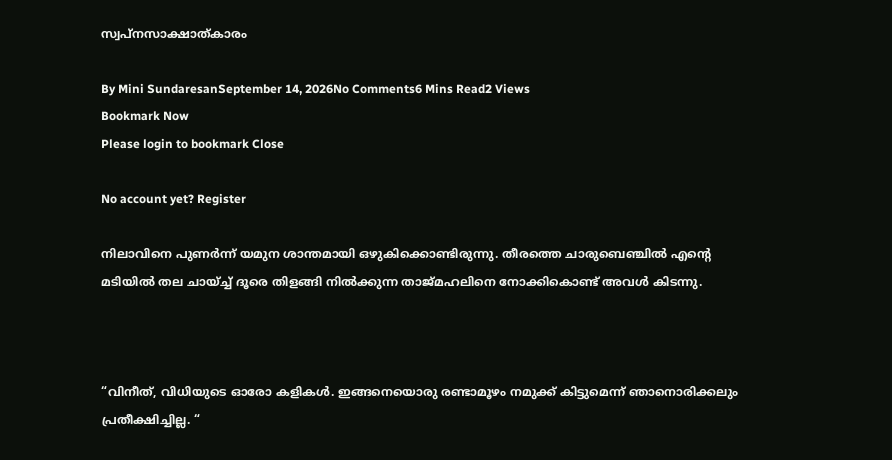സ്വപ്നസാക്ഷാത്കാരം

By Mini SundaresanSeptember 14, 2026No Comments6 Mins Read2 Views
Bookmark Now
Please login to bookmark Close

No account yet? Register

നിലാവിനെ പുണർന്ന് യമുന ശാന്തമായി ഒഴുകിക്കൊണ്ടിരുന്നു. തീരത്തെ ചാരുബെഞ്ചിൽ എന്റെ മടിയിൽ തല ചായ്ച്ച് ദൂരെ തിളങ്ങി നിൽക്കുന്ന താജ്മഹലിനെ നോക്കികൊണ്ട് അവൾ കിടന്നു.



“വിനീത്, വിധിയുടെ ഓരോ കളികൾ. ഇങ്ങനെയൊരു രണ്ടാമൂഴം നമുക്ക് കിട്ടുമെന്ന് ഞാനൊരിക്കലും പ്രതീക്ഷിച്ചില്ല. “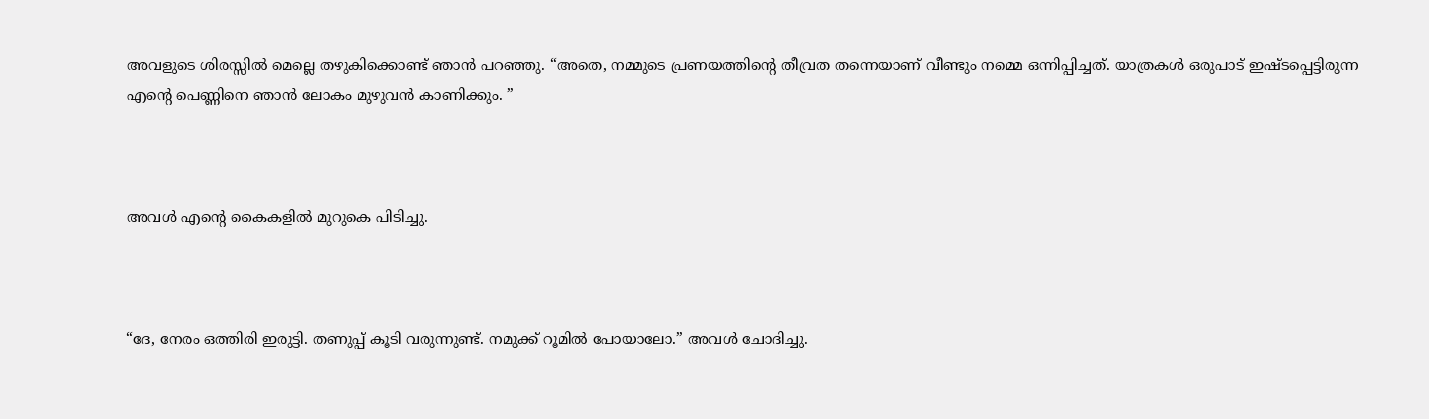അവളുടെ ശിരസ്സിൽ മെല്ലെ തഴുകിക്കൊണ്ട് ഞാൻ പറഞ്ഞു. “അതെ, നമ്മുടെ പ്രണയത്തിന്റെ തീവ്രത തന്നെയാണ് വീണ്ടും നമ്മെ ഒന്നിപ്പിച്ചത്. യാത്രകൾ ഒരുപാട് ഇഷ്ടപ്പെട്ടിരുന്ന എന്റെ പെണ്ണിനെ ഞാൻ ലോകം മുഴുവൻ കാണിക്കും. ”



അവൾ എന്റെ കൈകളിൽ മുറുകെ പിടിച്ചു.



“ദേ, നേരം ഒത്തിരി ഇരുട്ടി. തണുപ്പ് കൂടി വരുന്നുണ്ട്. നമുക്ക് റൂമിൽ പോയാലോ.” അവൾ ചോദിച്ചു.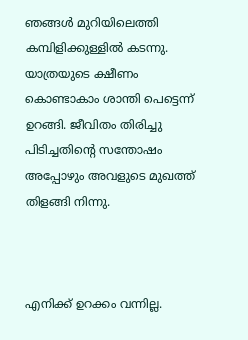ഞങ്ങൾ മുറിയിലെത്തി കമ്പിളിക്കുള്ളിൽ കടന്നു. യാത്രയുടെ ക്ഷീണം കൊണ്ടാകാം ശാന്തി പെട്ടെന്ന് ഉറങ്ങി. ജീവിതം തിരിച്ചു പിടിച്ചതിന്റെ സന്തോഷം അപ്പോഴും അവളുടെ മുഖത്ത് തിളങ്ങി നിന്നു.



എനിക്ക് ഉറക്കം വന്നില്ല.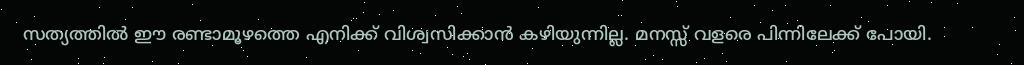സത്യത്തിൽ ഈ രണ്ടാമൂഴത്തെ എനിക്ക് വിശ്വസിക്കാൻ കഴിയുന്നില്ല. മനസ്സ് വളരെ പിന്നിലേക്ക് പോയി.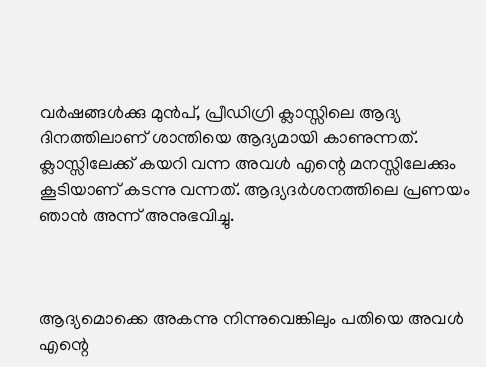വർഷങ്ങൾക്കു മുൻപ്, പ്രീഡിഗ്രി ക്ലാസ്സിലെ ആദ്യ ദിനത്തിലാണ് ശാന്തിയെ ആദ്യമായി കാണുന്നത്. ക്ലാസ്സിലേക്ക് കയറി വന്ന അവൾ എന്റെ മനസ്സിലേക്കും കൂടിയാണ് കടന്നു വന്നത്. ആദ്യദർശനത്തിലെ പ്രണയം ഞാൻ അന്ന് അനുഭവിച്ചു.



ആദ്യമൊക്കെ അകന്നു നിന്നുവെങ്കിലും പതിയെ അവൾ എന്റെ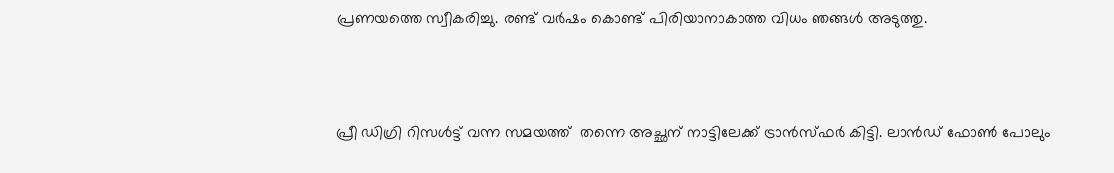പ്രണയത്തെ സ്വീകരിച്ചു. രണ്ട് വർഷം കൊണ്ട് പിരിയാനാകാത്ത വിധം ഞങ്ങൾ അടുത്തു.



പ്രീ ഡിഗ്രി റിസൾട്ട് വന്ന സമയത്ത്  തന്നെ അച്ഛന് നാട്ടിലേക്ക് ട്രാൻസ്ഫർ കിട്ടി. ലാൻഡ് ഫോൺ പോലും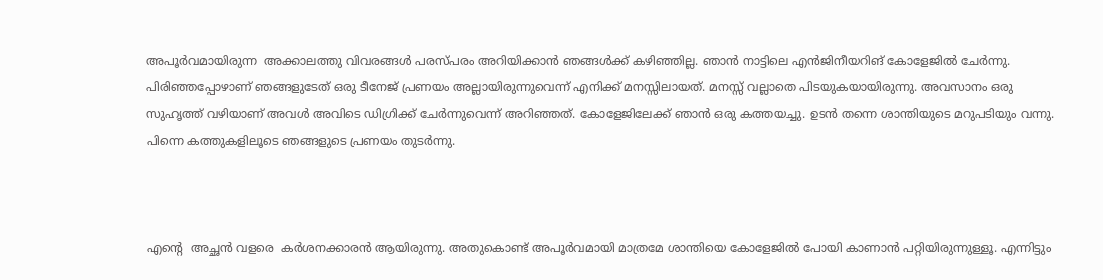അപൂർവമായിരുന്ന  അക്കാലത്തു വിവരങ്ങൾ പരസ്‌പരം അറിയിക്കാൻ ഞങ്ങൾക്ക് കഴിഞ്ഞില്ല. ഞാൻ നാട്ടിലെ എൻജിനീയറിങ് കോളേജിൽ ചേർന്നു. പിരിഞ്ഞപ്പോഴാണ് ഞങ്ങളുടേത് ഒരു ടീനേജ് പ്രണയം അല്ലായിരുന്നുവെന്ന് എനിക്ക് മനസ്സിലായത്. മനസ്സ് വല്ലാതെ പിടയുകയായിരുന്നു. അവസാനം ഒരു സുഹൃത്ത് വഴിയാണ് അവൾ അവിടെ ഡിഗ്രിക്ക് ചേർന്നുവെന്ന് അറിഞ്ഞത്. കോളേജിലേക്ക് ഞാൻ ഒരു കത്തയച്ചു. ഉടൻ തന്നെ ശാന്തിയുടെ മറുപടിയും വന്നു. പിന്നെ കത്തുകളിലൂടെ ഞങ്ങളുടെ പ്രണയം തുടർന്നു.



എന്റെ  അച്ഛൻ വളരെ  കർശനക്കാരൻ ആയിരുന്നു. അതുകൊണ്ട് അപൂർവമായി മാത്രമേ ശാന്തിയെ കോളേജിൽ പോയി കാണാൻ പറ്റിയിരുന്നുള്ളൂ. എന്നിട്ടും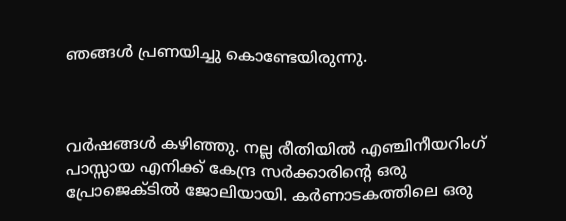ഞങ്ങൾ പ്രണയിച്ചു കൊണ്ടേയിരുന്നു.



വർഷങ്ങൾ കഴിഞ്ഞു. നല്ല രീതിയിൽ എഞ്ചിനീയറിംഗ് പാസ്സായ എനിക്ക് കേന്ദ്ര സർക്കാരിന്റെ ഒരു പ്രോജെക്ടിൽ ജോലിയായി. കർണാടകത്തിലെ ഒരു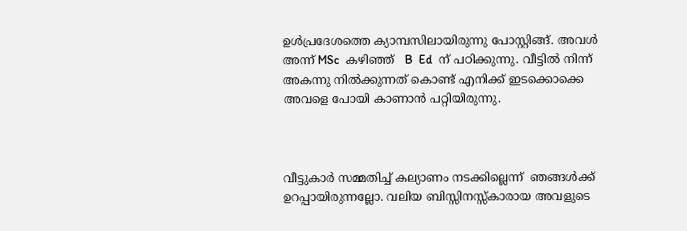ഉൾപ്രദേശത്തെ ക്യാമ്പസിലായിരുന്നു പോസ്റ്റിങ്ങ്. അവൾ അന്ന് MSc  കഴിഞ്ഞ്   B  Ed  ന് പഠിക്കുന്നു. വീട്ടിൽ നിന്ന് അകന്നു നിൽക്കുന്നത് കൊണ്ട് എനിക്ക് ഇടക്കൊക്കെ അവളെ പോയി കാണാൻ പറ്റിയിരുന്നു.



വീട്ടുകാർ സമ്മതിച്ച് കല്യാണം നടക്കില്ലെന്ന്  ഞങ്ങൾക്ക് ഉറപ്പായിരുന്നല്ലോ. വലിയ ബിസ്സിനസ്സ്കാരായ അവളുടെ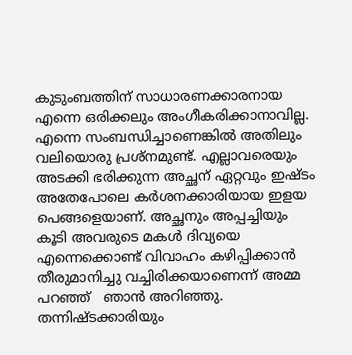കുടുംബത്തിന് സാധാരണക്കാരനായ എന്നെ ഒരിക്കലും അംഗീകരിക്കാനാവില്ല. എന്നെ സംബന്ധിച്ചാണെങ്കിൽ അതിലും വലിയൊരു പ്രശ്നമുണ്ട്. എല്ലാവരെയും അടക്കി ഭരിക്കുന്ന അച്ഛന് ഏറ്റവും ഇഷ്ടം അതേപോലെ കർശനക്കാരിയായ ഇളയ പെങ്ങളെയാണ്. അച്ഛനും അപ്പച്ചിയും കൂടി അവരുടെ മകൾ ദിവ്യയെ എന്നെക്കൊണ്ട് വിവാഹം കഴിപ്പിക്കാൻ തീരുമാനിച്ചു വച്ചിരിക്കയാണെന്ന് അമ്മ പറഞ്ഞ്   ഞാൻ അറിഞ്ഞു. തന്നിഷ്ടക്കാരിയും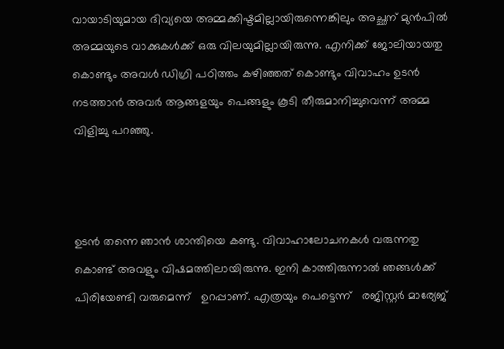വായാടിയുമായ ദിവ്യയെ അമ്മക്കിഷ്ടമില്ലായിരുന്നെങ്കിലും അച്ഛന് മുൻപിൽ അമ്മയുടെ വാക്കുകൾക്ക് ഒരു വിലയുമില്ലായിരുന്നു. എനിക്ക് ജോലിയായതു കൊണ്ടും അവൾ ഡിഗ്രി പഠിത്തം കഴിഞ്ഞത് കൊണ്ടും വിവാഹം ഉടൻ നടത്താൻ അവർ ആങ്ങളയും പെങ്ങളും കൂടി തീരുമാനിച്ചുവെന്ന് അമ്മ വിളിച്ചു പറഞ്ഞു.



ഉടൻ തന്നെ ഞാൻ ശാന്തിയെ കണ്ടു. വിവാഹാലോചനകൾ വരുന്നതു കൊണ്ട് അവളും വിഷമത്തിലായിരുന്നു. ഇനി കാത്തിരുന്നാൽ ഞങ്ങൾക്ക് പിരിയേണ്ടി വരുമെന്ന്   ഉറപ്പാണ്. എത്രയും പെട്ടെന്ന്   രജിസ്റ്റർ മാര്യേജ്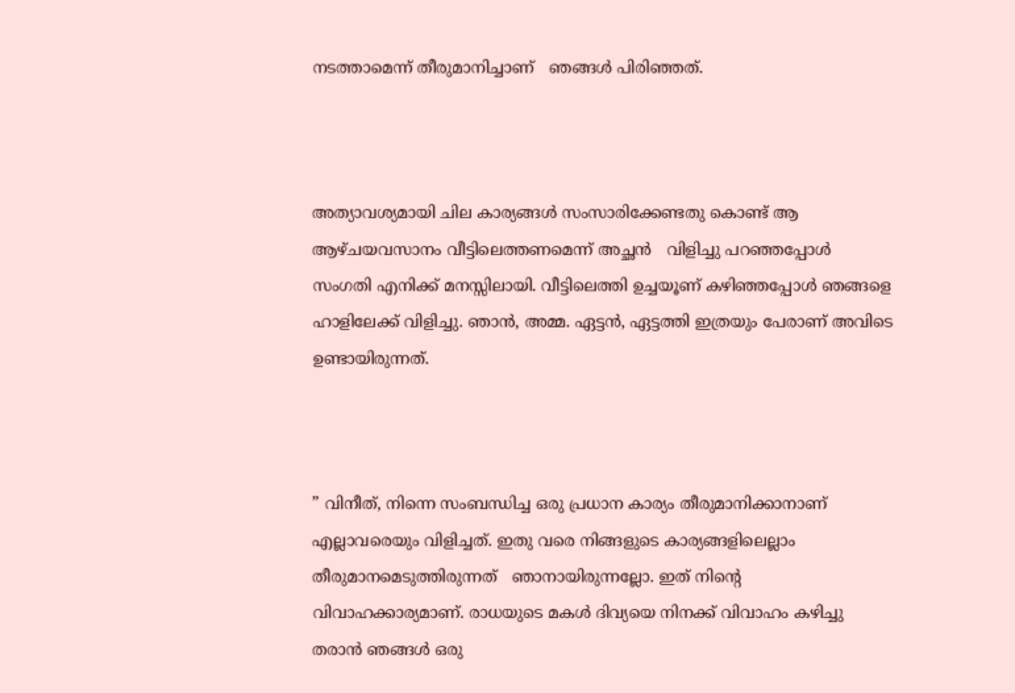നടത്താമെന്ന് തീരുമാനിച്ചാണ്   ഞങ്ങൾ പിരിഞ്ഞത്.



അത്യാവശ്യമായി ചില കാര്യങ്ങൾ സംസാരിക്കേണ്ടതു കൊണ്ട് ആ ആഴ്ചയവസാനം വീട്ടിലെത്തണമെന്ന് അച്ഛൻ   വിളിച്ചു പറഞ്ഞപ്പോൾ സംഗതി എനിക്ക് മനസ്സിലായി. വീട്ടിലെത്തി ഉച്ചയൂണ് കഴിഞ്ഞപ്പോൾ ഞങ്ങളെ ഹാളിലേക്ക് വിളിച്ചു. ഞാൻ, അമ്മ. ഏട്ടൻ, ഏട്ടത്തി ഇത്രയും പേരാണ് അവിടെ ഉണ്ടായിരുന്നത്.



” വിനീത്, നിന്നെ സംബന്ധിച്ച ഒരു പ്രധാന കാര്യം തീരുമാനിക്കാനാണ്   എല്ലാവരെയും വിളിച്ചത്. ഇതു വരെ നിങ്ങളുടെ കാര്യങ്ങളിലെല്ലാം തീരുമാനമെടുത്തിരുന്നത്   ഞാനായിരുന്നല്ലോ. ഇത് നിന്റെ വിവാഹക്കാര്യമാണ്. രാധയുടെ മകൾ ദിവ്യയെ നിനക്ക് വിവാഹം കഴിച്ചു തരാൻ ഞങ്ങൾ ഒരു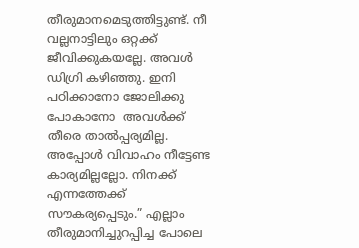തീരുമാനമെടുത്തിട്ടുണ്ട്. നീ വല്ലനാട്ടിലും ഒറ്റക്ക് ജീവിക്കുകയല്ലേ. അവൾ ഡിഗ്രി കഴിഞ്ഞു. ഇനി പഠിക്കാനോ ജോലിക്കു പോകാനോ  അവൾക്ക് തീരെ താൽപ്പര്യമില്ല. അപ്പോൾ വിവാഹം നീട്ടേണ്ട കാര്യമില്ലല്ലോ. നിനക്ക് എന്നത്തേക്ക് സൗകര്യപ്പെടും.” എല്ലാം തീരുമാനിച്ചുറപ്പിച്ച പോലെ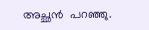അച്ഛൻ  പറഞ്ഞു.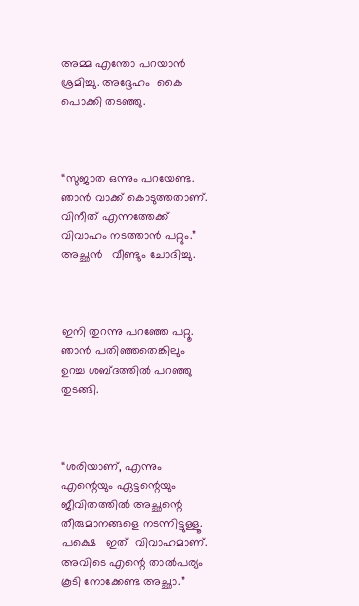അമ്മ എന്തോ പറയാൻ ശ്രമിച്ചു. അദ്ദേഹം  കൈ പൊക്കി തടഞ്ഞു.



“സുജാത ഒന്നും പറയേണ്ട. ഞാൻ വാക്ക് കൊടുത്തതാണ്. വിനീത് എന്നത്തേക്ക് വിവാഹം നടത്താൻ പറ്റും.” അച്ഛൻ   വീണ്ടും ചോദിച്ചു.



ഇനി തുറന്നു പറഞ്ഞേ പറ്റൂ. ഞാൻ പതിഞ്ഞതെങ്കിലും ഉറച്ച ശബ്ദത്തിൽ പറഞ്ഞു തുടങ്ങി.



“ശരിയാണ്, എന്നും എന്റെയും ഏട്ടന്റെയും ജീവിതത്തിൽ അച്ഛന്റെ തീരുമാനങ്ങളെ നടന്നിട്ടുള്ളൂ. പക്ഷെ   ഇത്  വിവാഹമാണ്. അവിടെ എന്റെ താൽപര്യം കൂടി നോക്കേണ്ട അച്ഛാ.”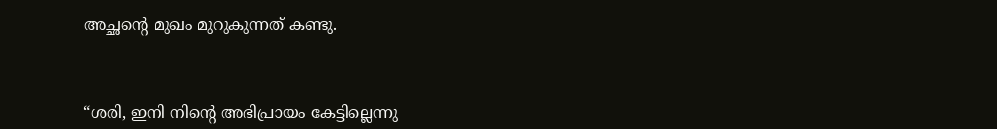അച്ഛന്റെ മുഖം മുറുകുന്നത് കണ്ടു.



“ശരി, ഇനി നിന്റെ അഭിപ്രായം കേട്ടില്ലെന്നു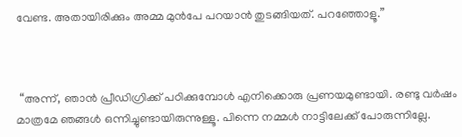വേണ്ട. അതായിരിക്കും അമ്മ മുൻപേ പറയാൻ തുടങ്ങിയത്. പറഞ്ഞോളൂ.”



 “അന്ന്, ഞാൻ പ്രീഡിഗ്രിക്ക് പഠിക്കുമ്പോൾ എനിക്കൊരു പ്രണയമുണ്ടായി. രണ്ടു വർഷം മാത്രമേ ഞങ്ങൾ ഒന്നിച്ചുണ്ടായിരുന്നുള്ളൂ. പിന്നെ നമ്മൾ നാട്ടിലേക്ക് പോരുന്നില്ലേ.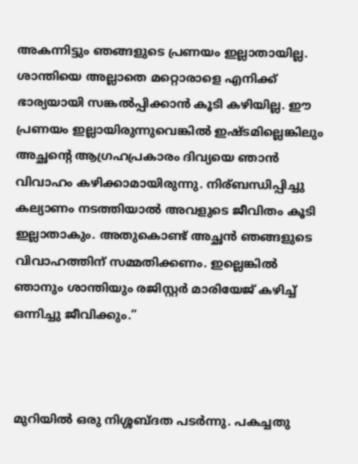അകന്നിട്ടും ഞങ്ങളുടെ പ്രണയം ഇല്ലാതായില്ല. ശാന്തിയെ അല്ലാതെ മറ്റൊരാളെ എനിക്ക് ഭാര്യയായി സങ്കൽപ്പിക്കാൻ കൂടി കഴിയില്ല. ഈ പ്രണയം ഇല്ലായിരുന്നുവെങ്കിൽ ഇഷ്ടമില്ലെങ്കിലും   അച്ഛന്റെ ആഗ്രഹപ്രകാരം ദിവ്യയെ ഞാൻ വിവാഹം കഴിക്കാമായിരുന്നു. നിര്ബന്ധിപ്പിച്ചു കല്യാണം നടത്തിയാൽ അവളുടെ ജീവിതം കൂടി ഇല്ലാതാകും. അതുകൊണ്ട് അച്ഛൻ ഞങ്ങളുടെ വിവാഹത്തിന് സമ്മതിക്കണം. ഇല്ലെങ്കിൽ ഞാനും ശാന്തിയും രജിസ്റ്റർ മാരിയേജ് കഴിച്ച് ഒന്നിച്ചു ജീവിക്കും.”



മുറിയിൽ ഒരു നിശ്ശബ്ദത പടർന്നു. പകച്ചതു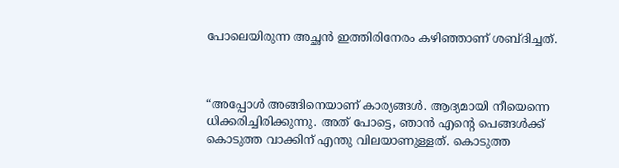പോലെയിരുന്ന അച്ഛൻ ഇത്തിരിനേരം കഴിഞ്ഞാണ് ശബ്‌ദിച്ചത്.



“അപ്പോൾ അങ്ങിനെയാണ് കാര്യങ്ങൾ. ആദ്യമായി നീയെന്നെ ധിക്കരിച്ചിരിക്കുന്നു. അത് പോട്ടെ, ഞാൻ എന്റെ പെങ്ങൾക്ക് കൊടുത്ത വാക്കിന് എന്തു വിലയാണുള്ളത്. കൊടുത്ത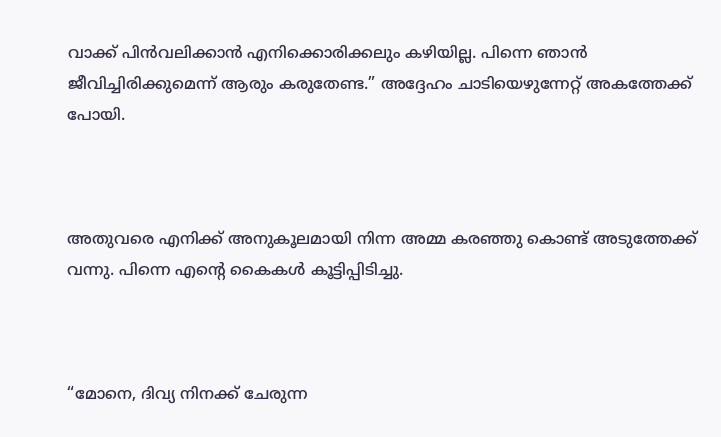വാക്ക് പിൻവലിക്കാൻ എനിക്കൊരിക്കലും കഴിയില്ല. പിന്നെ ഞാൻ ജീവിച്ചിരിക്കുമെന്ന് ആരും കരുതേണ്ട.” അദ്ദേഹം ചാടിയെഴുന്നേറ്റ് അകത്തേക്ക് പോയി.



അതുവരെ എനിക്ക് അനുകൂലമായി നിന്ന അമ്മ കരഞ്ഞു കൊണ്ട് അടുത്തേക്ക് വന്നു. പിന്നെ എന്റെ കൈകൾ കൂട്ടിപ്പിടിച്ചു.



“മോനെ, ദിവ്യ നിനക്ക് ചേരുന്ന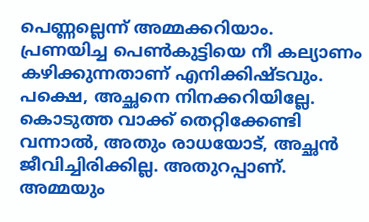പെണ്ണല്ലെന്ന് അമ്മക്കറിയാം. പ്രണയിച്ച പെൺകുട്ടിയെ നീ കല്യാണം കഴിക്കുന്നതാണ് എനിക്കിഷ്ടവും. പക്ഷെ, അച്ഛനെ നിനക്കറിയില്ലേ. കൊടുത്ത വാക്ക് തെറ്റിക്കേണ്ടി വന്നാൽ, അതും രാധയോട്, അച്ഛൻ ജീവിച്ചിരിക്കില്ല. അതുറപ്പാണ്. അമ്മയും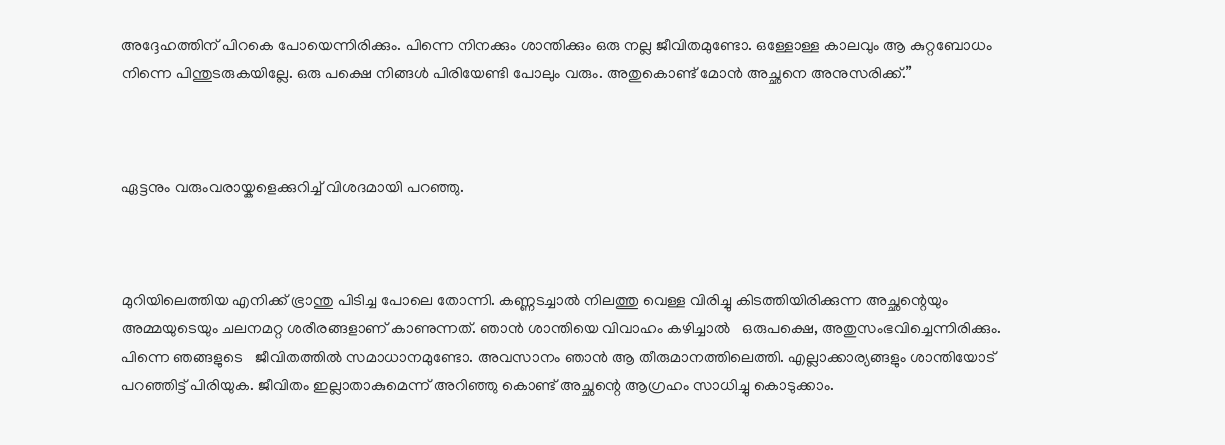അദ്ദേഹത്തിന് പിറകെ പോയെന്നിരിക്കും. പിന്നെ നിനക്കും ശാന്തിക്കും ഒരു നല്ല ജീവിതമുണ്ടോ. ഒള്ളോള്ള കാലവും ആ കുറ്റബോധം നിന്നെ പിന്തുടരുകയില്ലേ. ഒരു പക്ഷെ നിങ്ങൾ പിരിയേണ്ടി പോലും വരും. അതുകൊണ്ട് മോൻ അച്ഛനെ അനുസരിക്ക്.”



ഏട്ടനും വരുംവരായ്കളെക്കുറിച്ച് വിശദമായി പറഞ്ഞു.



മുറിയിലെത്തിയ എനിക്ക് ഭ്രാന്തു പിടിച്ച പോലെ തോന്നി. കണ്ണടച്ചാൽ നിലത്തു വെള്ള വിരിച്ചു കിടത്തിയിരിക്കുന്ന അച്ഛന്റെയും അമ്മയുടെയും ചലനമറ്റ ശരീരങ്ങളാണ് കാണുന്നത്. ഞാൻ ശാന്തിയെ വിവാഹം കഴിച്ചാൽ   ഒരുപക്ഷെ, അതുസംഭവിച്ചെന്നിരിക്കും. പിന്നെ ഞങ്ങളുടെ   ജീവിതത്തിൽ സമാധാനമുണ്ടോ. അവസാനം ഞാൻ ആ തീരുമാനത്തിലെത്തി. എല്ലാക്കാര്യങ്ങളും ശാന്തിയോട് പറഞ്ഞിട്ട് പിരിയുക. ജീവിതം ഇല്ലാതാകുമെന്ന് അറിഞ്ഞു കൊണ്ട് അച്ഛന്റെ ആഗ്രഹം സാധിച്ചു കൊടുക്കാം.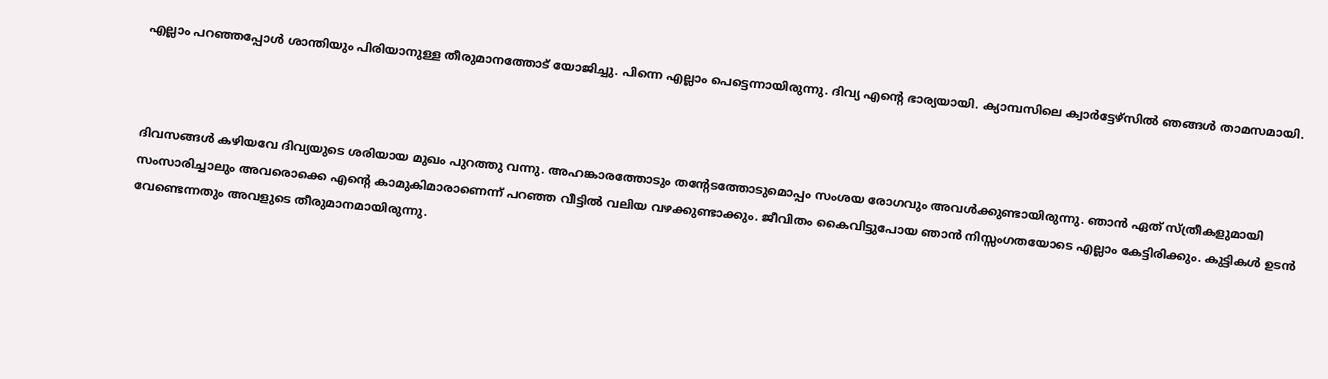എല്ലാം പറഞ്ഞപ്പോൾ ശാന്തിയും പിരിയാനുള്ള തീരുമാനത്തോട് യോജിച്ചു. പിന്നെ എല്ലാം പെട്ടെന്നായിരുന്നു. ദിവ്യ എന്റെ ഭാര്യയായി. ക്യാമ്പസിലെ ക്വാർട്ടേഴ്‌സിൽ ഞങ്ങൾ താമസമായി.



ദിവസങ്ങൾ കഴിയവേ ദിവ്യയുടെ ശരിയായ മുഖം പുറത്തു വന്നു. അഹങ്കാരത്തോടും തന്റേടത്തോടുമൊപ്പം സംശയ രോഗവും അവൾക്കുണ്ടായിരുന്നു. ഞാൻ ഏത് സ്ത്രീകളുമായി   സംസാരിച്ചാലും അവരൊക്കെ എന്റെ കാമുകിമാരാണെന്ന് പറഞ്ഞ വീട്ടിൽ വലിയ വഴക്കുണ്ടാക്കും. ജീവിതം കൈവിട്ടുപോയ ഞാൻ നിസ്സംഗതയോടെ എല്ലാം കേട്ടിരിക്കും. കുട്ടികൾ ഉടൻ വേണ്ടെന്നതും അവളുടെ തീരുമാനമായിരുന്നു.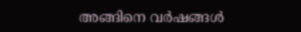അങ്ങിനെ വർഷങ്ങൾ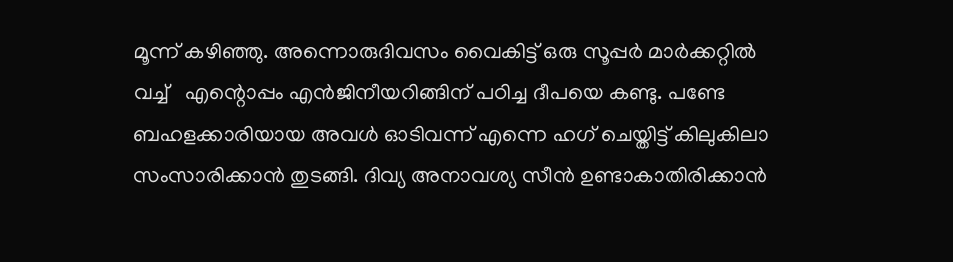മൂന്ന് കഴിഞ്ഞു. അന്നൊരുദിവസം വൈകിട്ട് ഒരു സൂപ്പർ മാർക്കറ്റിൽ വച്ച്   എന്റൊപ്പം എൻജിനീയറിങ്ങിന് പഠിച്ച ദീപയെ കണ്ടു. പണ്ടേ ബഹളക്കാരിയായ അവൾ ഓടിവന്ന് എന്നെ ഹഗ് ചെയ്തിട്ട് കിലുകിലാ സംസാരിക്കാൻ തുടങ്ങി. ദിവ്യ അനാവശ്യ സീൻ ഉണ്ടാകാതിരിക്കാൻ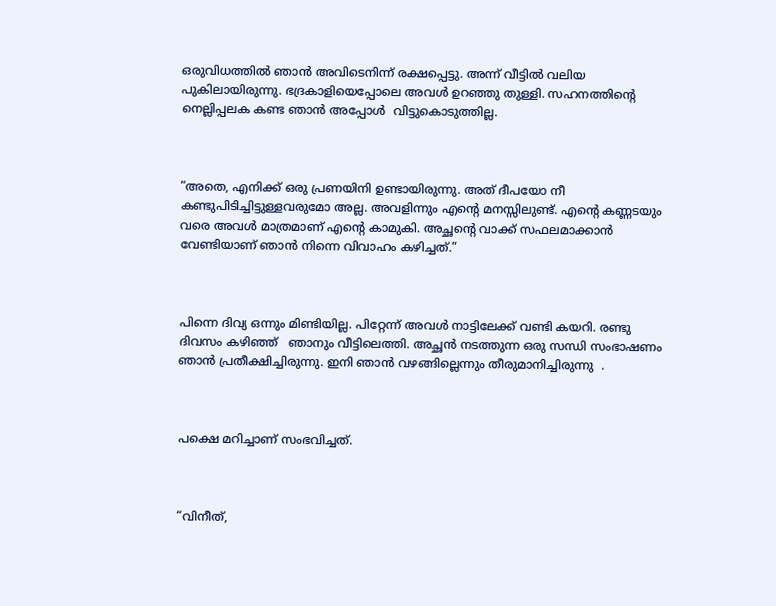ഒരുവിധത്തിൽ ഞാൻ അവിടെനിന്ന് രക്ഷപ്പെട്ടു. അന്ന് വീട്ടിൽ വലിയ പുകിലായിരുന്നു. ഭദ്രകാളിയെപ്പോലെ അവൾ ഉറഞ്ഞു തുള്ളി. സഹനത്തിന്റെ നെല്ലിപ്പലക കണ്ട ഞാൻ അപ്പോൾ  വിട്ടുകൊടുത്തില്ല.



“അതെ, എനിക്ക് ഒരു പ്രണയിനി ഉണ്ടായിരുന്നു. അത് ദീപയോ നീ കണ്ടുപിടിച്ചിട്ടുള്ളവരുമോ അല്ല. അവളിന്നും എന്റെ മനസ്സിലുണ്ട്. എന്റെ കണ്ണടയും വരെ അവൾ മാത്രമാണ് എന്റെ കാമുകി. അച്ഛന്റെ വാക്ക് സഫലമാക്കാൻ വേണ്ടിയാണ് ഞാൻ നിന്നെ വിവാഹം കഴിച്ചത്.”



പിന്നെ ദിവ്യ ഒന്നും മിണ്ടിയില്ല. പിറ്റേന്ന് അവൾ നാട്ടിലേക്ക് വണ്ടി കയറി. രണ്ടു ദിവസം കഴിഞ്ഞ്   ഞാനും വീട്ടിലെത്തി. അച്ഛൻ നടത്തുന്ന ഒരു സന്ധി സംഭാഷണം ഞാൻ പ്രതീക്ഷിച്ചിരുന്നു. ഇനി ഞാൻ വഴങ്ങില്ലെന്നും തീരുമാനിച്ചിരുന്നു  .



പക്ഷെ മറിച്ചാണ് സംഭവിച്ചത്.



“വിനീത്,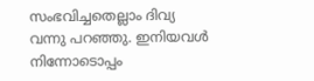സംഭവിച്ചതെല്ലാം ദിവ്യ വന്നു പറഞ്ഞു. ഇനിയവൾ നിന്നോടൊപ്പം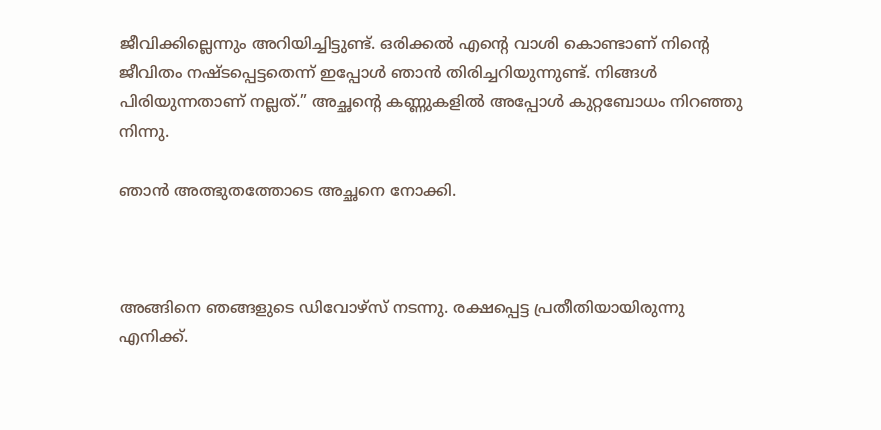ജീവിക്കില്ലെന്നും അറിയിച്ചിട്ടുണ്ട്. ഒരിക്കൽ എന്റെ വാശി കൊണ്ടാണ് നിന്റെ ജീവിതം നഷ്ടപ്പെട്ടതെന്ന് ഇപ്പോൾ ഞാൻ തിരിച്ചറിയുന്നുണ്ട്. നിങ്ങൾ പിരിയുന്നതാണ് നല്ലത്.” അച്ഛന്റെ കണ്ണുകളിൽ അപ്പോൾ കുറ്റബോധം നിറഞ്ഞു നിന്നു.

ഞാൻ അത്ഭുതത്തോടെ അച്ഛനെ നോക്കി.



അങ്ങിനെ ഞങ്ങളുടെ ഡിവോഴ്സ് നടന്നു. രക്ഷപ്പെട്ട പ്രതീതിയായിരുന്നു എനിക്ക്.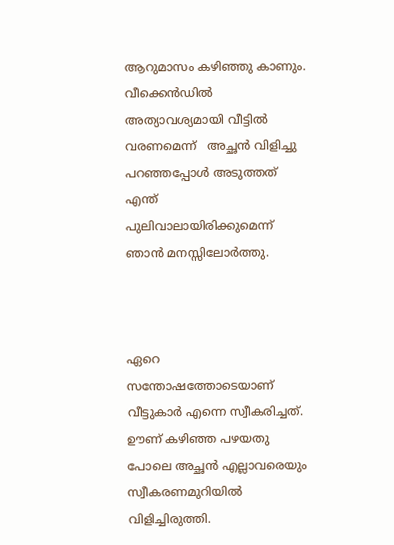ആറുമാസം കഴിഞ്ഞു കാണും. വീക്കെൻഡിൽ അത്യാവശ്യമായി വീട്ടിൽ വരണമെന്ന്   അച്ഛൻ വിളിച്ചു പറഞ്ഞപ്പോൾ അടുത്തത് എന്ത് പുലിവാലായിരിക്കുമെന്ന് ഞാൻ മനസ്സിലോർത്തു.



ഏറെ സന്തോഷത്തോടെയാണ് വീട്ടുകാർ എന്നെ സ്വീകരിച്ചത്. ഊണ് കഴിഞ്ഞ പഴയതു പോലെ അച്ഛൻ എല്ലാവരെയും സ്വീകരണമുറിയിൽ വിളിച്ചിരുത്തി.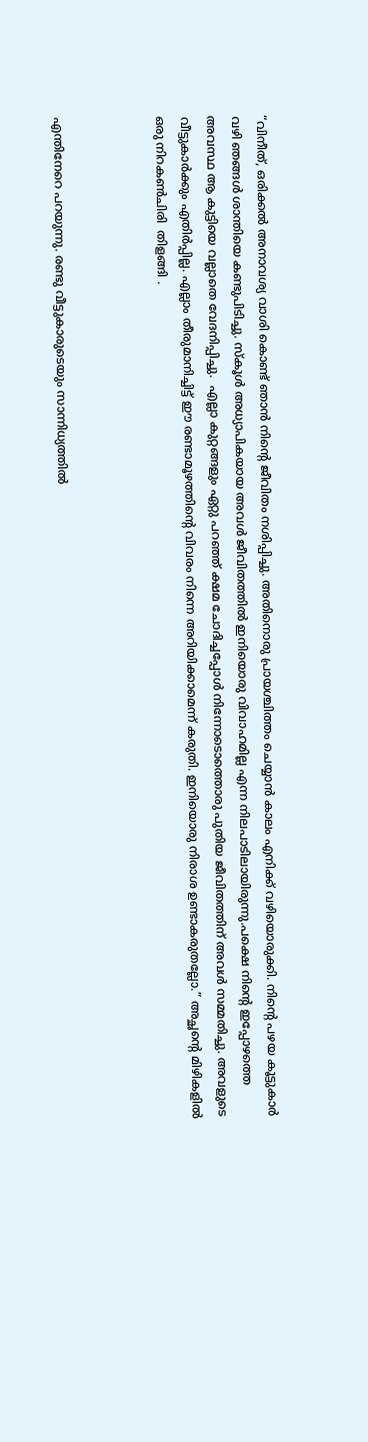“വിനീത്, ഒരിക്കൽ അനാവശ്യ വാശി കൊണ്ട് ഞാൻ നിന്റെ ജീവിതം നശിപ്പിച്ചു. അതിനൊരു പ്രായശ്ചിത്തം ചെയ്യാൻ കാലം എനിക്ക് വഴിയൊരുക്കി. നിന്റെ പഴയ കൂട്ടുകാർ വഴി ഞങ്ങൾ ശാന്തിയെ കണ്ടുപിടിച്ചു. സ്കൂൾ അധ്യാപികയായ അവൾ ജീവിതത്തിൽ ഇനിയൊരു വിവാഹമില്ല എന്ന നിലപാടിലായിരുന്നു.പക്ഷെ നിന്റെ ഇപ്പോഴത്തെ അവസ്ഥ ആ കുട്ടിയെ വല്ലാതെ വേദനിപ്പിച്ചു.  എല്ലാ കുറ്റങ്ങളും ഏറ്റു പറഞ്ഞ് ക്ഷമ ചോദിച്ചപ്പോൾ നിന്നോടൊത്തൊരു പുതിയ ജീവിതത്തിന് അവൾ സമ്മതിച്ചു. അവളുടെ വീട്ടുകാർക്കും എതിർപ്പില്ല. എല്ലാം തീരുമാനിച്ചിട്ട് ഈ രണ്ടാമൂഴത്തിന്റെ വിവരം നിന്നെ അറിയിക്കാമെന്ന് കരുതി. ഇനിയൊരു നിരാശ ഉണ്ടാകരുതല്ലോ.” അച്ഛന്റെ മിഴികളിൽ ഒരു നിറകൺചിരി  തിളങ്ങി .



എന്തിനേറെ പറയുന്നു. രണ്ടു വീട്ടുകാരുടെയും സാന്നിധ്യത്തിൽ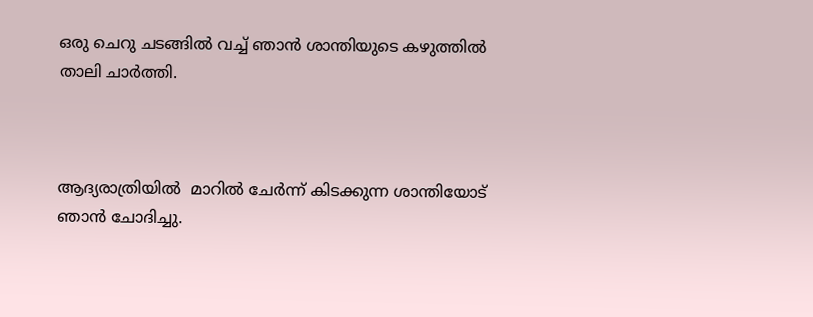ഒരു ചെറു ചടങ്ങിൽ വച്ച് ഞാൻ ശാന്തിയുടെ കഴുത്തിൽ താലി ചാർത്തി.



ആദ്യരാത്രിയിൽ  മാറിൽ ചേർന്ന് കിടക്കുന്ന ശാന്തിയോട് ഞാൻ ചോദിച്ചു.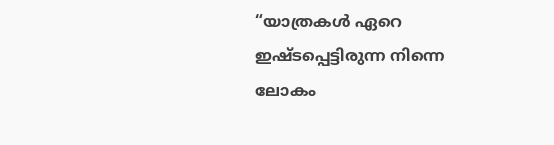“യാത്രകൾ ഏറെ ഇഷ്ടപ്പെട്ടിരുന്ന നിന്നെ ലോകം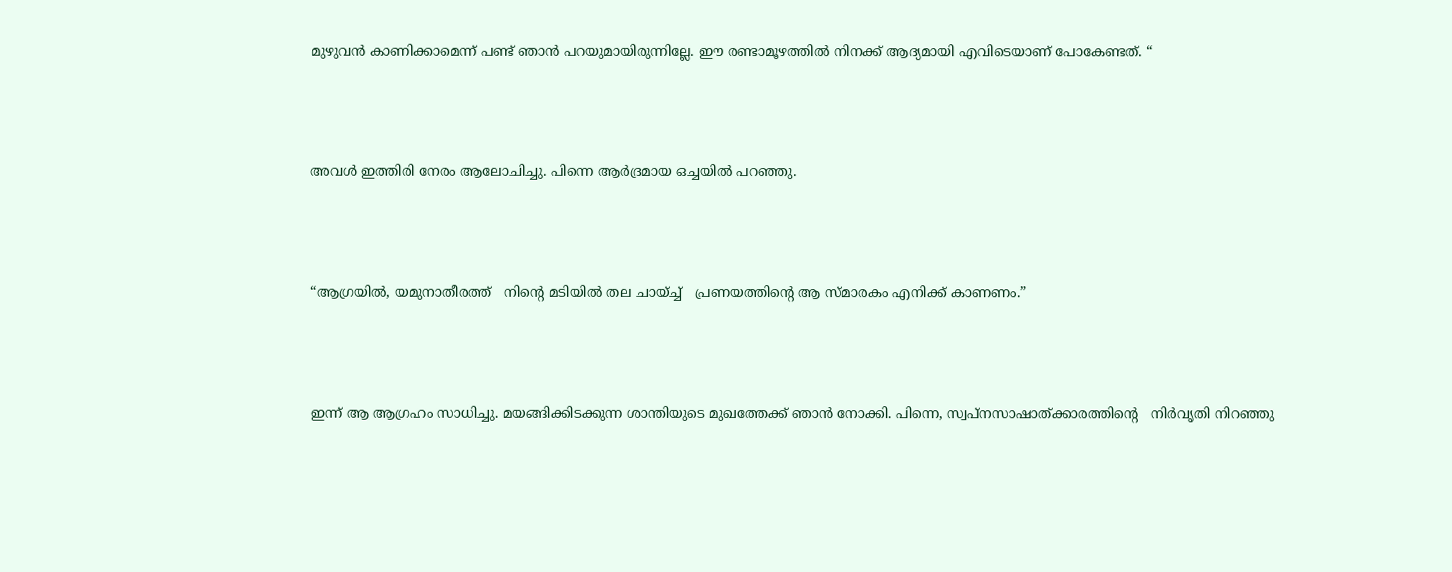മുഴുവൻ കാണിക്കാമെന്ന് പണ്ട് ഞാൻ പറയുമായിരുന്നില്ലേ. ഈ രണ്ടാമൂഴത്തിൽ നിനക്ക് ആദ്യമായി എവിടെയാണ് പോകേണ്ടത്. “



അവൾ ഇത്തിരി നേരം ആലോചിച്ചു. പിന്നെ ആർദ്രമായ ഒച്ചയിൽ പറഞ്ഞു.



“ആഗ്രയിൽ, യമുനാതീരത്ത്   നിന്റെ മടിയിൽ തല ചായ്ച്ച്   പ്രണയത്തിന്റെ ആ സ്മാരകം എനിക്ക് കാണണം.”



ഇന്ന് ആ ആഗ്രഹം സാധിച്ചു. മയങ്ങിക്കിടക്കുന്ന ശാന്തിയുടെ മുഖത്തേക്ക് ഞാൻ നോക്കി. പിന്നെ, സ്വപ്നസാഷാത്ക്കാരത്തിന്റെ   നിർവൃതി നിറഞ്ഞു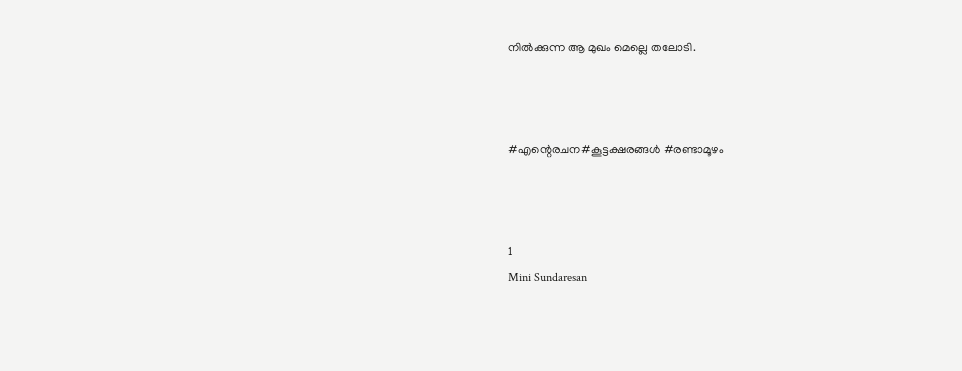നിൽക്കുന്ന ആ മുഖം മെല്ലെ തലോടി.



#എന്റെരചന#കൂട്ടക്ഷരങ്ങൾ #രണ്ടാമൂഴം



1
Mini Sundaresan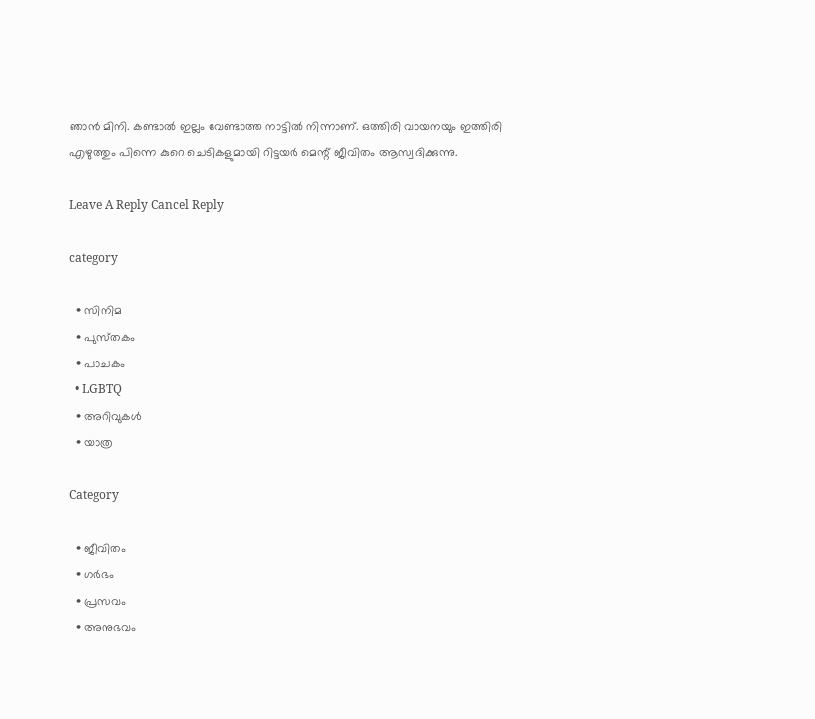ഞാൻ മിനി. കണ്ടാൽ ഇല്ലം വേണ്ടാത്ത നാട്ടിൽ നിന്നാണ്. ഒത്തിരി വായനയും ഇത്തിരി എഴുത്തും പിന്നെ കുറെ ചെടികളുമായി റിട്ടയർ മെന്റ് ജീവിതം ആസ്വദിക്കുന്നു.

Leave A Reply Cancel Reply

category

  • സിനിമ
  • പുസ്‌തകം
  • പാചകം
  • LGBTQ
  • അറിവുകൾ
  • യാത്ര

Category

  • ജീവിതം
  • ഗർഭം
  • പ്രസവം
  • അനുഭവം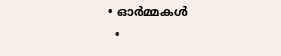• ഓർമ്മകൾ
  •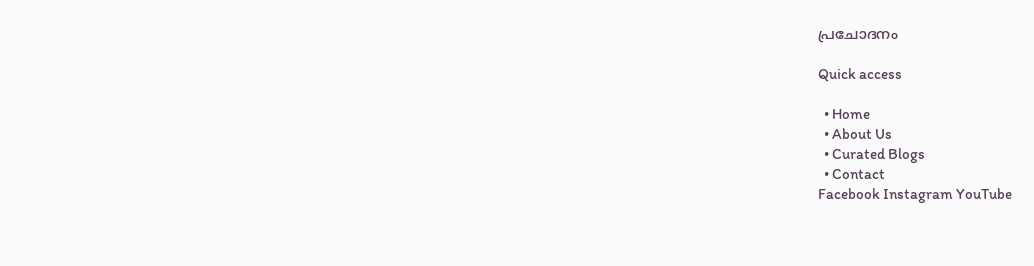പ്രചോദനം

Quick access

  • Home
  • About Us
  • Curated Blogs
  • Contact
Facebook Instagram YouTube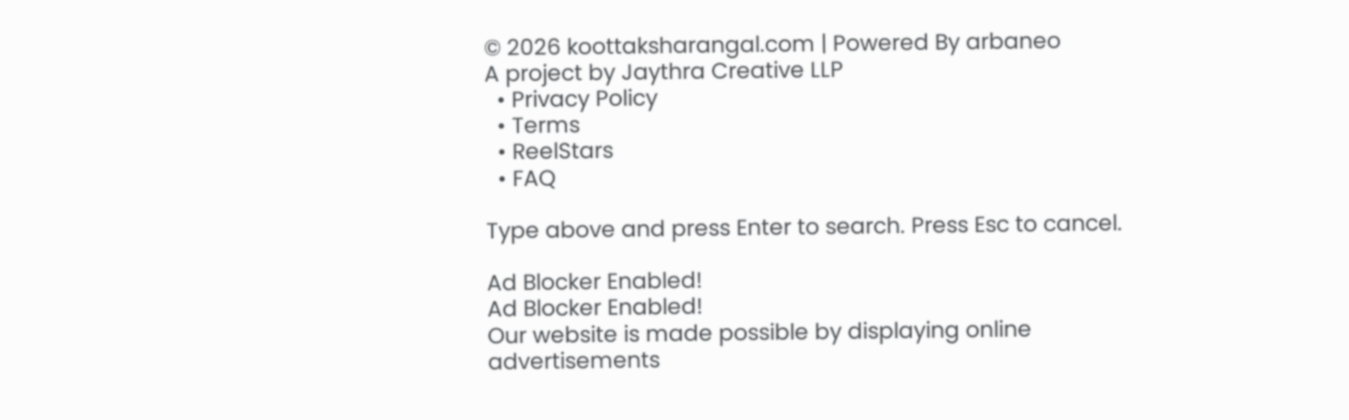© 2026 koottaksharangal.com | Powered By arbaneo
A project by Jaythra Creative LLP
  • Privacy Policy
  • Terms
  • ReelStars
  • FAQ

Type above and press Enter to search. Press Esc to cancel.

Ad Blocker Enabled!
Ad Blocker Enabled!
Our website is made possible by displaying online advertisements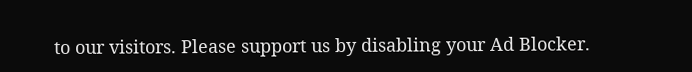to our visitors. Please support us by disabling your Ad Blocker.